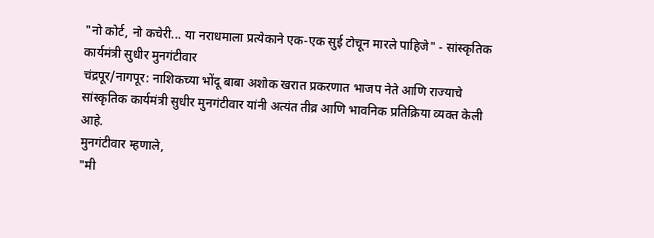"नो कोर्ट, नो कचेरी... या नराधमाला प्रत्येकाने एक-एक सुई टोचून मारले पाहिजे" - सांस्कृतिक कार्यमंत्री सुधीर मुनगंटीवार
चंद्रपूर/नागपूर: नाशिकच्या भोंदू बाबा अशोक खरात प्रकरणात भाजप नेते आणि राज्याचे सांस्कृतिक कार्यमंत्री सुधीर मुनगंटीवार यांनी अत्यंत तीव्र आणि भावनिक प्रतिक्रिया व्यक्त केली आहे.
मुनगंटीवार म्हणाले,
"मी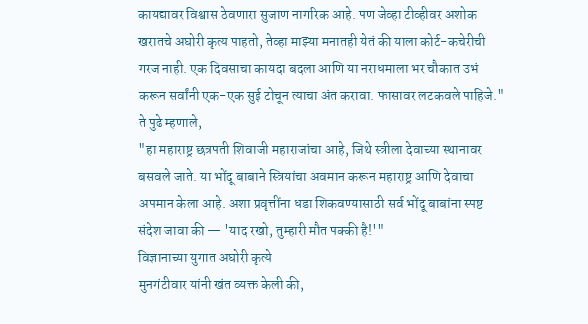कायद्यावर विश्वास ठेवणारा सुजाण नागरिक आहे. पण जेव्हा टीव्हीवर अशोक खरातचे अघोरी कृत्य पाहतो, तेव्हा माझ्या मनातही येतं की याला कोर्ट-कचेरीची गरज नाही. एक दिवसाचा कायदा बदला आणि या नराधमाला भर चौकात उभं करून सर्वांनी एक-एक सुई टोचून त्याचा अंत करावा. फासावर लटकवले पाहिजे."
ते पुढे म्हणाले,
"हा महाराष्ट्र छत्रपती शिवाजी महाराजांचा आहे, जिथे स्त्रीला देवाच्या स्थानावर बसवले जाते. या भोंदू बाबाने स्त्रियांचा अवमान करून महाराष्ट्र आणि देवाचा अपमान केला आहे. अशा प्रवृत्तींना धडा शिकवण्यासाठी सर्व भोंदू बाबांना स्पष्ट संदेश जावा की — 'याद रखो, तुम्हारी मौत पक्की है!'"
विज्ञानाच्या युगात अघोरी कृत्ये
मुनगंटीवार यांनी खंत व्यक्त केली की,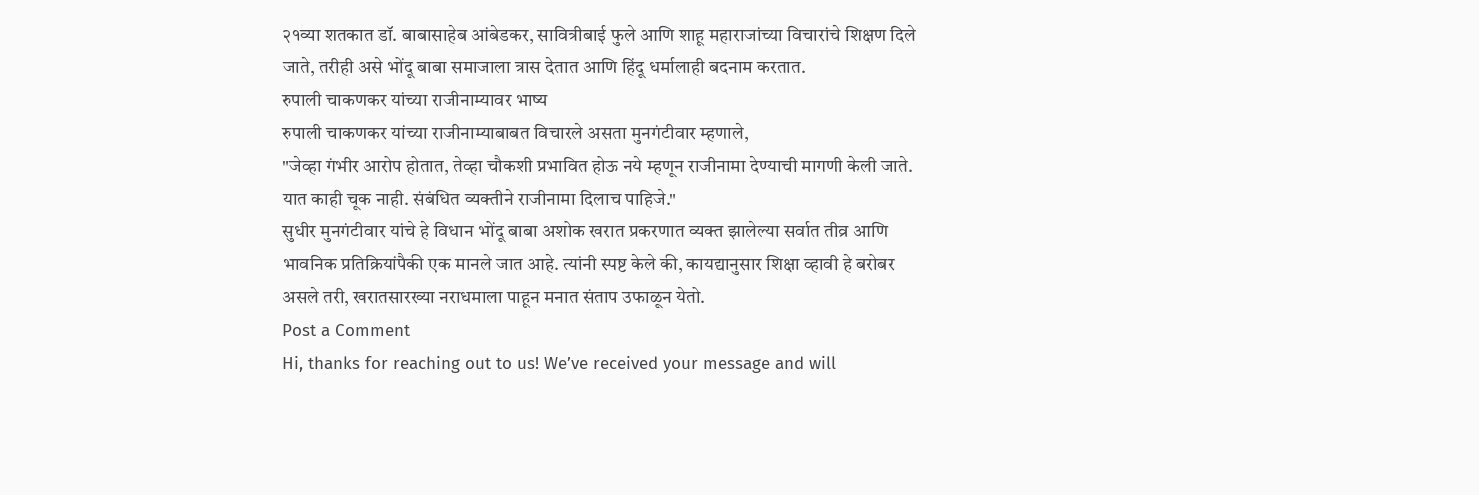२१व्या शतकात डॉ. बाबासाहेब आंबेडकर, सावित्रीबाई फुले आणि शाहू महाराजांच्या विचारांचे शिक्षण दिले जाते, तरीही असे भोंदू बाबा समाजाला त्रास देतात आणि हिंदू धर्मालाही बदनाम करतात.
रुपाली चाकणकर यांच्या राजीनाम्यावर भाष्य
रुपाली चाकणकर यांच्या राजीनाम्याबाबत विचारले असता मुनगंटीवार म्हणाले,
"जेव्हा गंभीर आरोप होतात, तेव्हा चौकशी प्रभावित होऊ नये म्हणून राजीनामा देण्याची मागणी केली जाते. यात काही चूक नाही. संबंधित व्यक्तीने राजीनामा दिलाच पाहिजे."
सुधीर मुनगंटीवार यांचे हे विधान भोंदू बाबा अशोक खरात प्रकरणात व्यक्त झालेल्या सर्वात तीव्र आणि भावनिक प्रतिक्रियांपैकी एक मानले जात आहे. त्यांनी स्पष्ट केले की, कायद्यानुसार शिक्षा व्हावी हे बरोबर असले तरी, खरातसारख्या नराधमाला पाहून मनात संताप उफाळून येतो.
Post a Comment
Hi, thanks for reaching out to us! We’ve received your message and will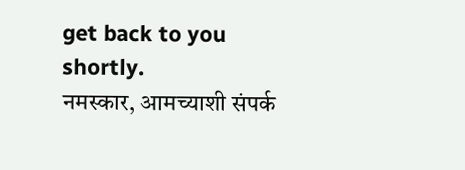get back to you shortly.
नमस्कार, आमच्याशी संपर्क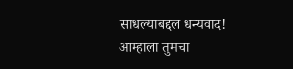साधल्याबद्दल धन्यवाद! आम्हाला तुमचा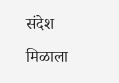संदेश मिळाला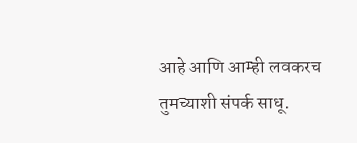आहे आणि आम्ही लवकरच तुमच्याशी संपर्क साधू.